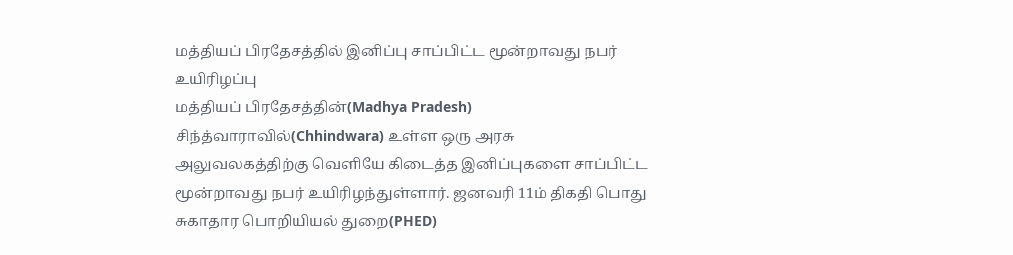மத்தியப் பிரதேசத்தில் இனிப்பு சாப்பிட்ட மூன்றாவது நபர் உயிரிழப்பு
மத்தியப் பிரதேசத்தின்(Madhya Pradesh) சிந்த்வாராவில்(Chhindwara) உள்ள ஒரு அரசு அலுவலகத்திற்கு வெளியே கிடைத்த இனிப்புகளை சாப்பிட்ட மூன்றாவது நபர் உயிரிழந்துள்ளார். ஜனவரி 11ம் திகதி பொது சுகாதார பொறியியல் துறை(PHED)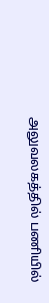அலுவலகத்தில் பணியில்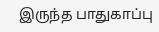இருந்த பாதுகாப்பு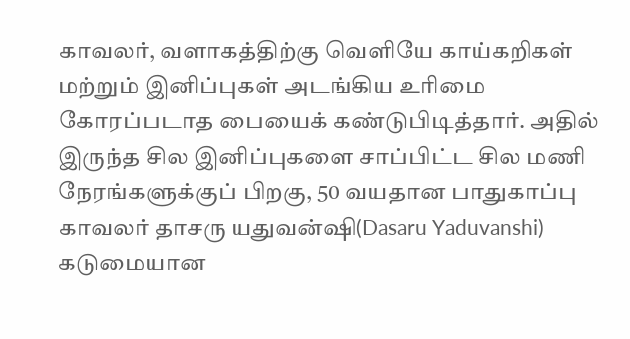காவலர், வளாகத்திற்கு வெளியே காய்கறிகள் மற்றும் இனிப்புகள் அடங்கிய உரிமை கோரப்படாத பையைக் கண்டுபிடித்தார். அதில் இருந்த சில இனிப்புகளை சாப்பிட்ட சில மணி நேரங்களுக்குப் பிறகு, 50 வயதான பாதுகாப்பு காவலர் தாசரு யதுவன்ஷி(Dasaru Yaduvanshi) கடுமையான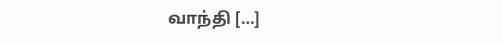வாந்தி […]